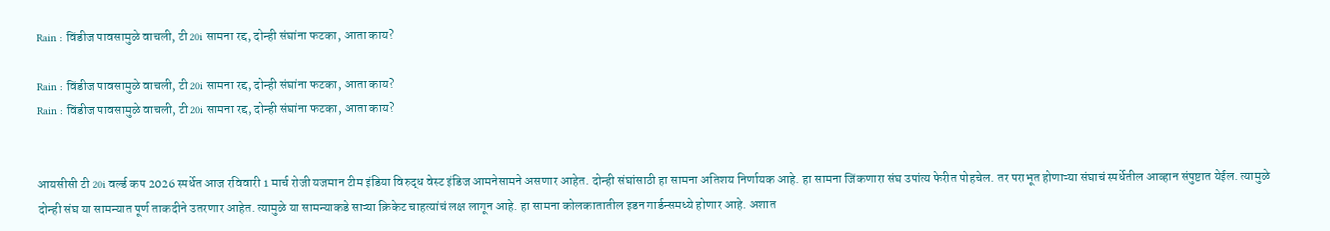Rain : विंडीज पावसामुळे वाचली, टी 20i सामना रद्द, दोन्ही संघांना फटका, आता काय?

Rain : विंडीज पावसामुळे वाचली, टी 20i सामना रद्द, दोन्ही संघांना फटका, आता काय?
Rain : विंडीज पावसामुळे वाचली, टी 20i सामना रद्द, दोन्ही संघांना फटका, आता काय?


आयसीसी टी 20i वर्ल्ड कप 2026 स्पर्धेत आज रविवारी 1 मार्च रोजी यजमान टीम इंडिया विरुद्ध वेस्ट इंडिज आमनेसामने असणार आहेत. दोन्ही संघांसाठी हा सामना अतिशय निर्णायक आहे. हा सामना जिंकणारा संघ उपांत्य फेरीत पोहचेल. तर पराभूत होणाऱ्या संघाचं स्पर्धेतील आव्हान संपुष्टात येईल. त्यामुळे दोन्ही संघ या सामन्यात पूर्ण ताकदीने उतरणार आहेत. त्यामुळे या सामन्याकडे साऱ्या क्रिकेट चाहत्यांचं लक्ष लागून आहे. हा सामना कोलकातातील इडन गार्डन्समध्ये होणार आहे. अशात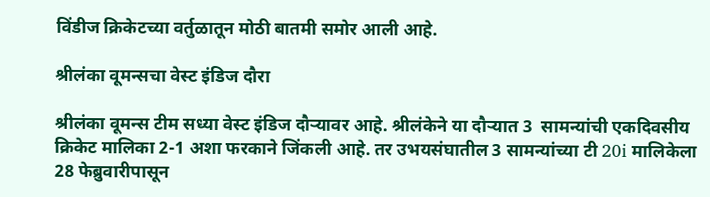विंडीज क्रिकेटच्या वर्तुळातून मोठी बातमी समोर आली आहे.

श्रीलंका वूमन्सचा वेस्ट इंडिज दौरा

श्रीलंका वूमन्स टीम सध्या वेस्ट इंडिज दौऱ्यावर आहे. श्रीलंकेने या दौऱ्यात 3  सामन्यांची एकदिवसीय क्रिकेट मालिका 2-1 अशा फरकाने जिंकली आहे. तर उभयसंघातील 3 सामन्यांच्या टी 20i मालिकेला 28 फेब्रुवारीपासून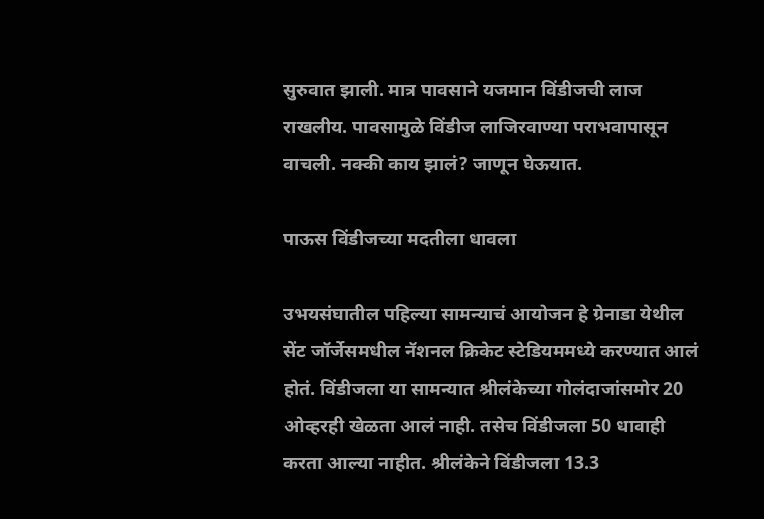सुरुवात झाली. मात्र पावसाने यजमान विंडीजची लाज राखलीय. पावसामुळे विंडीज लाजिरवाण्या पराभवापासून वाचली. नक्की काय झालं? जाणून घेऊयात.

पाऊस विंडीजच्या मदतीला धावला

उभयसंघातील पहिल्या सामन्याचं आयोजन हे ग्रेनाडा येथील सेंट जॉर्जेसमधील नॅशनल क्रिकेट स्टेडियममध्ये करण्यात आलं होतं. विंडीजला या सामन्यात श्रीलंकेच्या गोलंदाजांसमोर 20 ओव्हरही खेळता आलं नाही. तसेच विंडीजला 50 धावाही करता आल्या नाहीत. श्रीलंकेने विंडीजला 13.3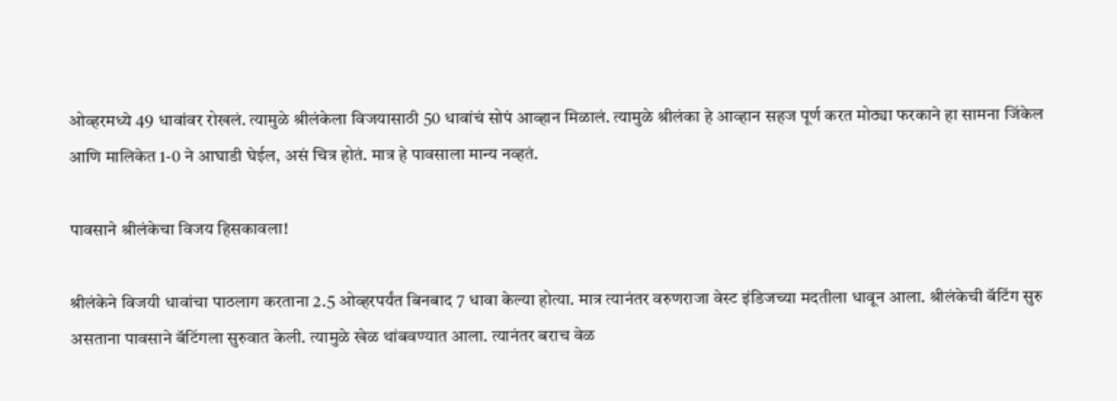ओव्हरमध्ये 49 धावांवर रोखलं. त्यामुळे श्रीलंकेला विजयासाठी 50 धावांचं सोपं आव्हान मिळालं. त्यामुळे श्रीलंका हे आव्हान सहज पूर्ण करत मोठ्या फरकाने हा सामना जिंकेल आणि मालिकेत 1-0 ने आघाडी घेईल, असं चित्र होतं. मात्र हे पावसाला मान्य नव्हतं.

पावसाने श्रीलंकेचा विजय हिसकावला!

श्रीलंकेने विजयी धावांचा पाठलाग करताना 2.5 ओव्हरपर्यंत बिनबाद 7 धावा केल्या होत्या. मात्र त्यानंतर वरुणराजा वेस्ट इंडिजच्या मदतीला धावून आला. श्रीलंकेची बॅटिंग सुरु असताना पावसाने बॅटिंगला सुरुवात केली. त्यामुळे खेळ थांबवण्यात आला. त्यानंतर बराच वेळ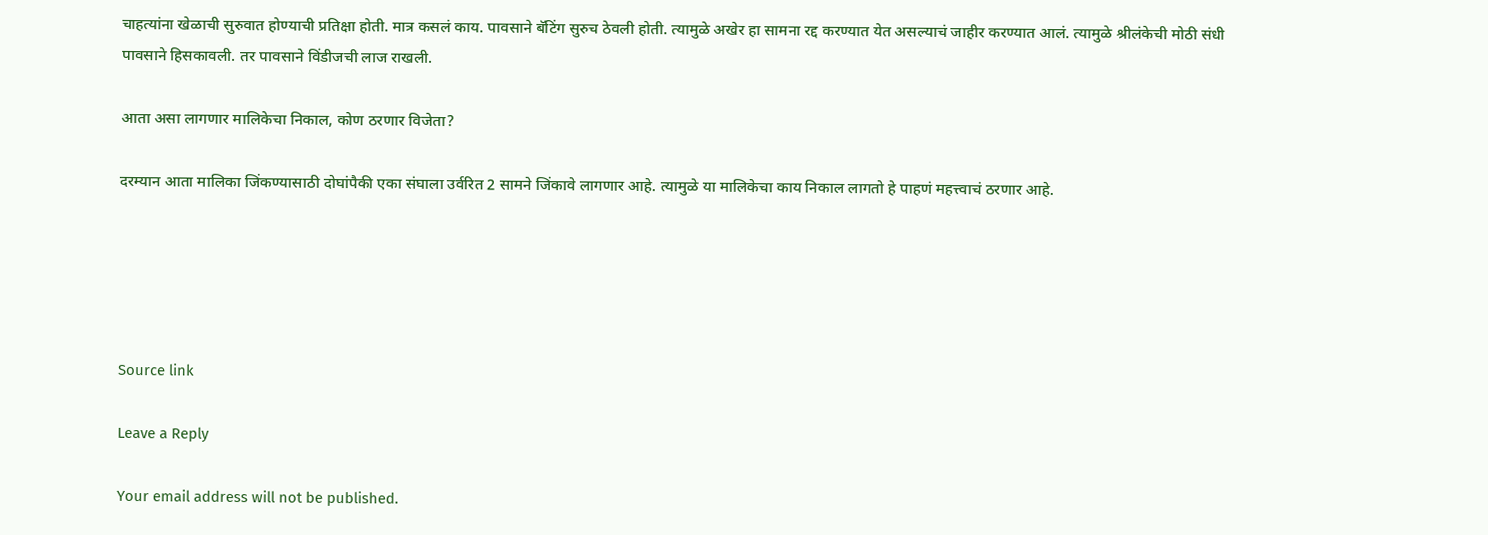चाहत्यांना खेळाची सुरुवात होण्याची प्रतिक्षा होती. मात्र कसलं काय. पावसाने बॅटिंग सुरुच ठेवली होती. त्यामुळे अखेर हा सामना रद्द करण्यात येत असल्याचं जाहीर करण्यात आलं. त्यामुळे श्रीलंकेची मोठी संधी पावसाने हिसकावली. तर पावसाने विंडीजची लाज राखली.

आता असा लागणार मालिकेचा निकाल, कोण ठरणार विजेता?

दरम्यान आता मालिका जिंकण्यासाठी दोघांपैकी एका संघाला उर्वरित 2 सामने जिंकावे लागणार आहे. त्यामुळे या मालिकेचा काय निकाल लागतो हे पाहणं महत्त्वाचं ठरणार आहे.





Source link

Leave a Reply

Your email address will not be published.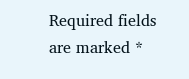Required fields are marked *